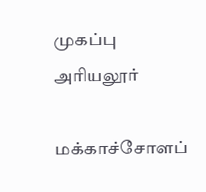முகப்பு
அரியலூர்

மக்காச்சோளப்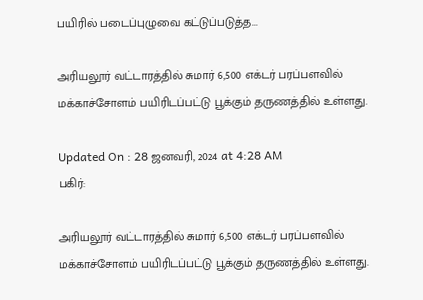பயிரில் படைப்புழுவை கட்டுப்படுத்த...

அரியலூர் வட்டாரத்தில் சுமார் 6,500 எக்டர் பரப்பளவில் மக்காச்சோளம் பயிரிடப்பட்டு பூக்கும் தருணத்தில் உள்ளது.

Updated On : 28 ஜனவரி, 2024 at 4:28 AM
பகிர்:

அரியலூர் வட்டாரத்தில் சுமார் 6,500 எக்டர் பரப்பளவில் மக்காச்சோளம் பயிரிடப்பட்டு பூக்கும் தருணத்தில் உள்ளது.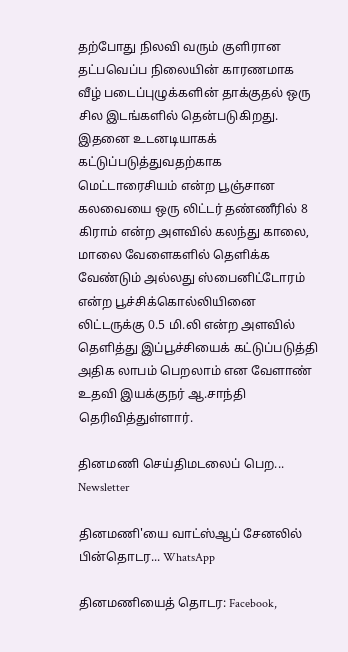தற்போது நிலவி வரும் குளிரான தட்பவெப்ப நிலையின் காரணமாக வீழ் படைப்புழுக்களின் தாக்குதல் ஒரு சில இடங்களில் தென்படுகிறது. இதனை உடனடியாகக் கட்டுப்படுத்துவதற்காக மெட்டாரைசியம் என்ற பூஞ்சான கலவையை ஒரு லிட்டர் தண்ணீரில் 8 கிராம் என்ற அளவில் கலந்து காலை, மாலை வேளைகளில் தெளிக்க வேண்டும் அல்லது ஸ்பைனிட்டோரம் என்ற பூச்சிக்கொல்லியினை லிட்டருக்கு 0.5 மி.லி என்ற அளவில் தெளித்து இப்பூச்சியைக் கட்டுப்படுத்தி அதிக லாபம் பெறலாம் என வேளாண் உதவி இயக்குநர் ஆ.சாந்தி தெரிவித்துள்ளார்.

தினமணி செய்திமடலைப் பெற... Newsletter

தினமணி'யை வாட்ஸ்ஆப் சேனலில் பின்தொடர... WhatsApp

தினமணியைத் தொடர: Facebook,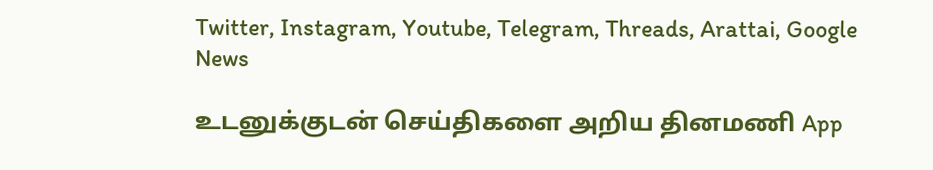Twitter, Instagram, Youtube, Telegram, Threads, Arattai, Google News

உடனுக்குடன் செய்திகளை அறிய தினமணி App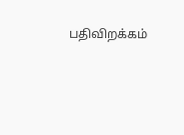பதிவிறக்கம்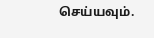செய்யவும்.